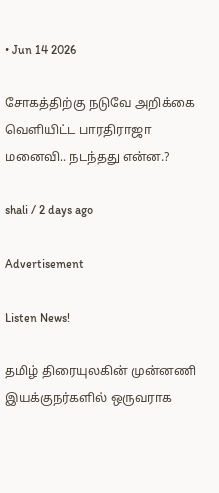• Jun 14 2026

சோகத்திற்கு நடுவே அறிக்கை வெளியிட்ட பாரதிராஜா மனைவி.. நடந்தது என்ன.?

shali / 2 days ago

Advertisement

Listen News!

தமிழ் திரையுலகின் முன்னணி இயக்குநர்களில் ஒருவராக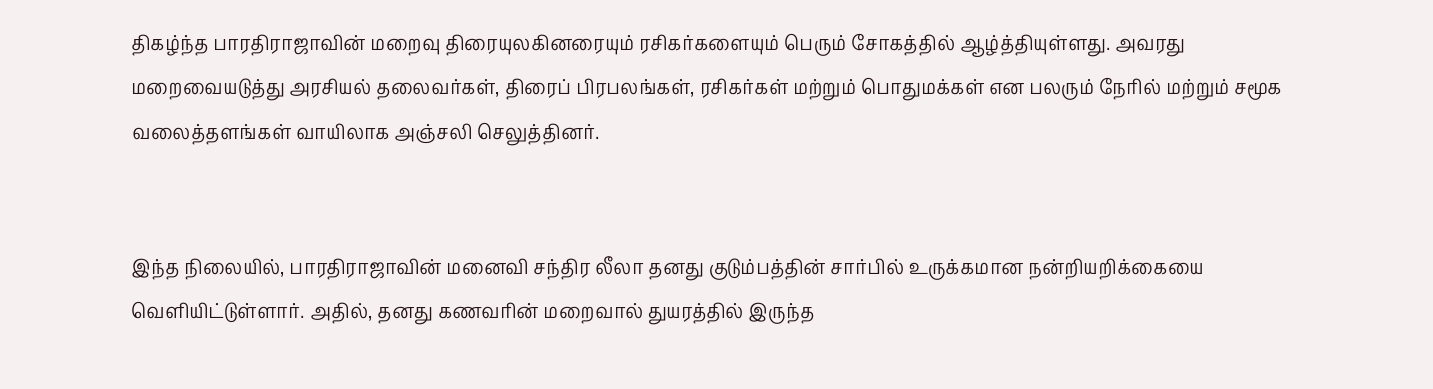திகழ்ந்த பாரதிராஜாவின் மறைவு திரையுலகினரையும் ரசிகர்களையும் பெரும் சோகத்தில் ஆழ்த்தியுள்ளது. அவரது மறைவையடுத்து அரசியல் தலைவர்கள், திரைப் பிரபலங்கள், ரசிகர்கள் மற்றும் பொதுமக்கள் என பலரும் நேரில் மற்றும் சமூக வலைத்தளங்கள் வாயிலாக அஞ்சலி செலுத்தினர்.


இந்த நிலையில், பாரதிராஜாவின் மனைவி சந்திர லீலா தனது குடும்பத்தின் சார்பில் உருக்கமான நன்றியறிக்கையை வெளியிட்டுள்ளார். அதில், தனது கணவரின் மறைவால் துயரத்தில் இருந்த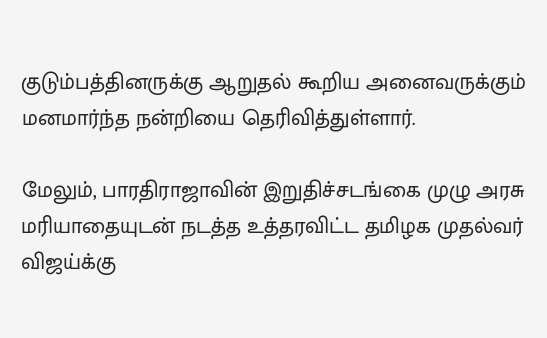குடும்பத்தினருக்கு ஆறுதல் கூறிய அனைவருக்கும் மனமார்ந்த நன்றியை தெரிவித்துள்ளார்.

மேலும், பாரதிராஜாவின் இறுதிச்சடங்கை முழு அரசு மரியாதையுடன் நடத்த உத்தரவிட்ட தமிழக முதல்வர் விஜய்க்கு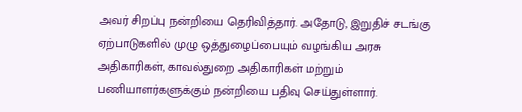அவர் சிறப்பு நன்றியை தெரிவித்தார். அதோடு, இறுதிச் சடங்கு ஏற்பாடுகளில் முழு ஒத்துழைப்பையும் வழங்கிய அரசு அதிகாரிகள், காவல்துறை அதிகாரிகள் மற்றும் பணியாளர்களுக்கும் நன்றியை பதிவு செய்துள்ளார்.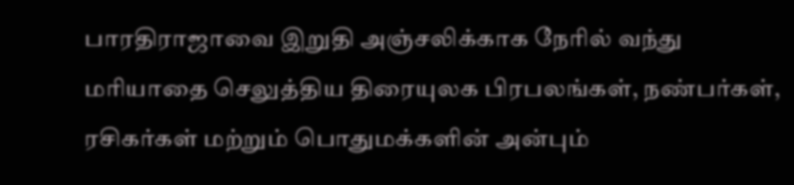பாரதிராஜாவை இறுதி அஞ்சலிக்காக நேரில் வந்து மரியாதை செலுத்திய திரையுலக பிரபலங்கள், நண்பர்கள், ரசிகர்கள் மற்றும் பொதுமக்களின் அன்பும்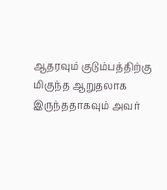ஆதரவும் குடும்பத்திற்கு மிகுந்த ஆறுதலாக இருந்ததாகவும் அவர்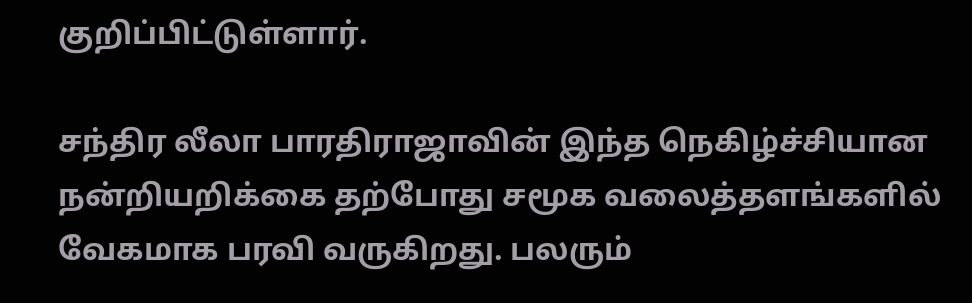குறிப்பிட்டுள்ளார்.

சந்திர லீலா பாரதிராஜாவின் இந்த நெகிழ்ச்சியான நன்றியறிக்கை தற்போது சமூக வலைத்தளங்களில் வேகமாக பரவி வருகிறது. பலரும்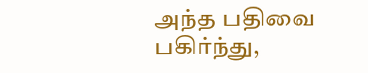அந்த பதிவை பகிர்ந்து,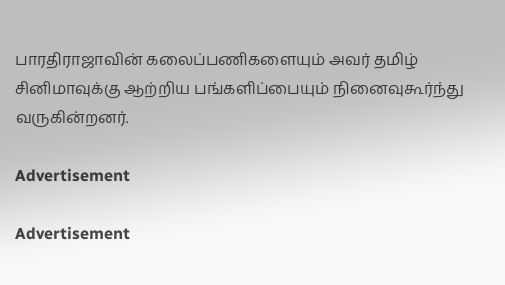பாரதிராஜாவின் கலைப்பணிகளையும் அவர் தமிழ் சினிமாவுக்கு ஆற்றிய பங்களிப்பையும் நினைவுகூர்ந்து வருகின்றனர்.

Advertisement

Advertisement